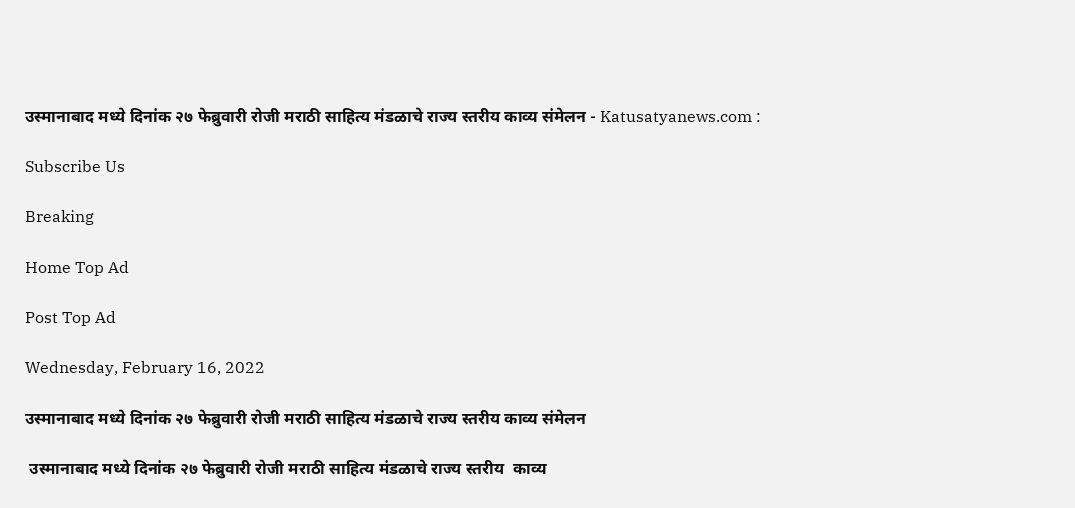उस्मानाबाद मध्ये दिनांक २७ फेब्रुवारी रोजी मराठी साहित्य मंडळाचे राज्य स्तरीय काव्य संमेलन - Katusatyanews.com :

Subscribe Us

Breaking

Home Top Ad

Post Top Ad

Wednesday, February 16, 2022

उस्मानाबाद मध्ये दिनांक २७ फेब्रुवारी रोजी मराठी साहित्य मंडळाचे राज्य स्तरीय काव्य संमेलन

 उस्मानाबाद मध्ये दिनांक २७ फेब्रुवारी रोजी मराठी साहित्य मंडळाचे राज्य स्तरीय  काव्य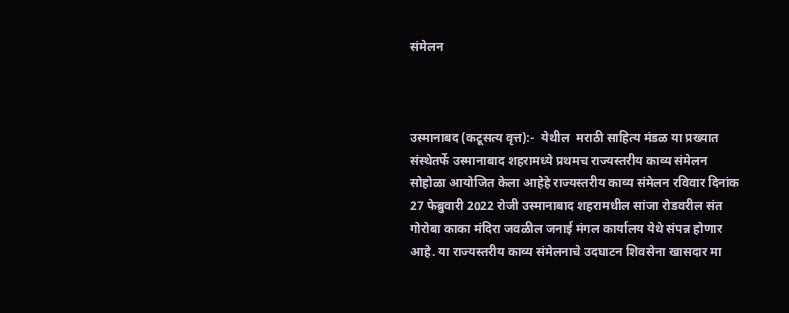संमेलन



उस्मानाबद (कटूसत्य वृत्त):-  येथील  मराठी साहित्य मंडळ या प्रख्यात संस्थेतर्फे उस्मानाबाद शहरामध्ये प्रथमच राज्यस्तरीय काव्य संमेलन सोहोळा आयोजित केला आहेहे राज्यस्तरीय काव्य संमेलन रविवार दिनांक 27 फेब्रुवारी 2022 रोजी उस्मानाबाद शहरामधील सांजा रोडवरील संत गोरोबा काका मंदिरा जवळील जनाई मंगल कार्यालय येथे संपन्न होणार आहे. या राज्यस्तरीय काव्य संमेलनाचे उदघाटन शिवसेना खासदार मा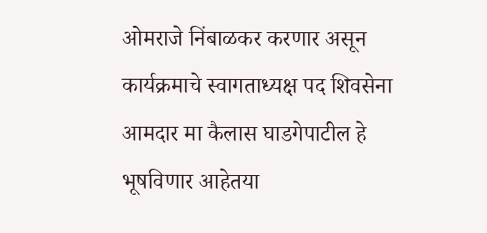ओमराजे निंबाळकर करणार असून कार्यक्रमाचे स्वागताध्यक्ष पद शिवसेना आमदार मा कैलास घाडगेपाटील हे भूषविणार आहेतया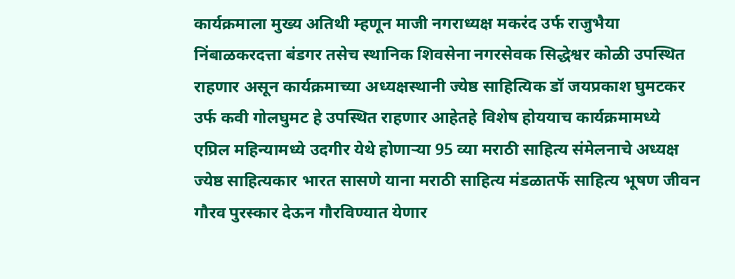कार्यक्रमाला मुख्य अतिथी म्हणून माजी नगराध्यक्ष मकरंद उर्फ राजुभैया निंबाळकरदत्ता बंडगर तसेच स्थानिक शिवसेना नगरसेवक सिद्धेश्वर कोळी उपस्थित राहणार असून कार्यक्रमाच्या अध्यक्षस्थानी ज्येष्ठ साहित्यिक डॉ जयप्रकाश घुमटकर उर्फ कवी गोलघुमट हे उपस्थित राहणार आहेतहे विशेष होययाच कार्यक्रमामध्ये एप्रिल महिन्यामध्ये उदगीर येथे होणाऱ्या 95 व्या मराठी साहित्य संमेलनाचे अध्यक्ष ज्येष्ठ साहित्यकार भारत सासणे याना मराठी साहित्य मंडळातर्फे साहित्य भूषण जीवन गौरव पुरस्कार देऊन गौरविण्यात येणार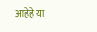आहेहे या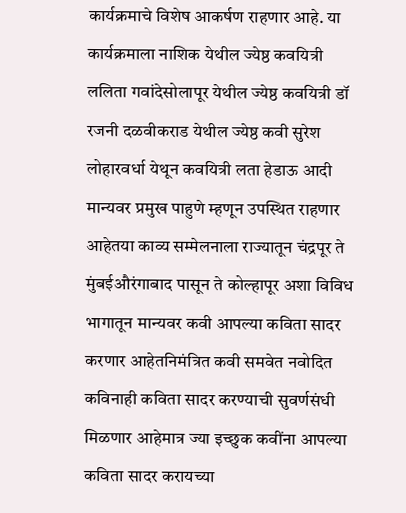कार्यक्रमाचे विशेष आकर्षण राहणार आहे. या कार्यक्रमाला नाशिक येथील ज्येष्ठ कवयित्री ललिता गवांदेसोलापूर येथील ज्येष्ठ कवयित्री डॉ रजनी दळवीकराड येथील ज्येष्ठ कवी सुरेश लोहारवर्धा येथून कवयित्री लता हेडाऊ आदी मान्यवर प्रमुख पाहुणे म्हणून उपस्थित राहणार आहेतया काव्य सम्मेलनाला राज्यातून चंद्रपूर ते मुंबईऔरंगाबाद पासून ते कोल्हापूर अशा विविध भागातून मान्यवर कवी आपल्या कविता सादर करणार आहेतनिमंत्रित कवी समवेत नवोदित कविनाही कविता सादर करण्याची सुवर्णसंधी मिळणार आहेमात्र ज्या इच्छुक कवींना आपल्या कविता सादर करायच्या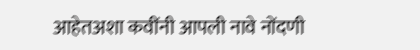आहेतअशा कवींनी आपली नावे नोंदणी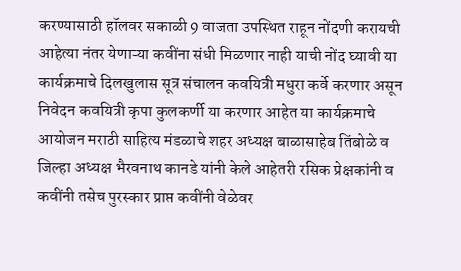करण्यासाठी हॉलवर सकाळी 9 वाजता उपस्थित राहून नोंदणी करायची आहेत्या नंतर येणाऱ्या कवींना संधी मिळणार नाही याची नोंद घ्यावी या कार्यक्रमाचे दिलखुलास सूत्र संचालन कवयित्री मधुरा कर्वे करणार असून निवेदन कवयित्री कृपा कुलकर्णी या करणार आहेत या कार्यक्रमाचे आयोजन मराठी साहित्य मंडळाचे शहर अध्यक्ष बाळासाहेब तिंबोळे व जिल्हा अध्यक्ष भैरवनाथ कानडे यांनी केले आहेतरी रसिक प्रेक्षकांनी व कवींनी तसेच पुरस्कार प्राप्त कवींनी वेळेवर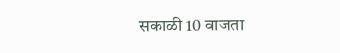सकाळी 10 वाजता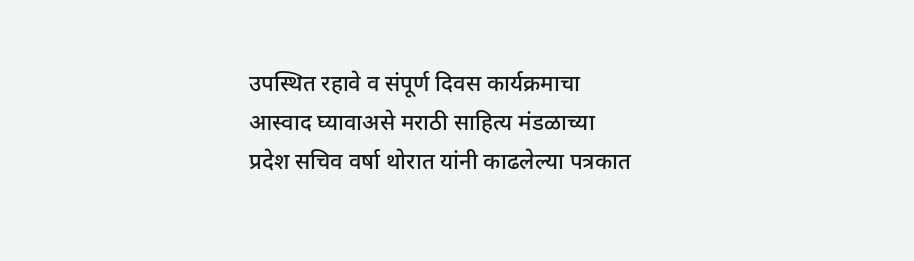उपस्थित रहावे व संपूर्ण दिवस कार्यक्रमाचा आस्वाद घ्यावाअसे मराठी साहित्य मंडळाच्या प्रदेश सचिव वर्षा थोरात यांनी काढलेल्या पत्रकात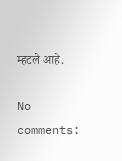म्हटले आहे.

No comments: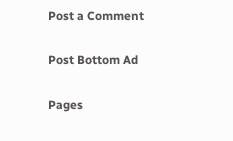Post a Comment

Post Bottom Ad

Pages